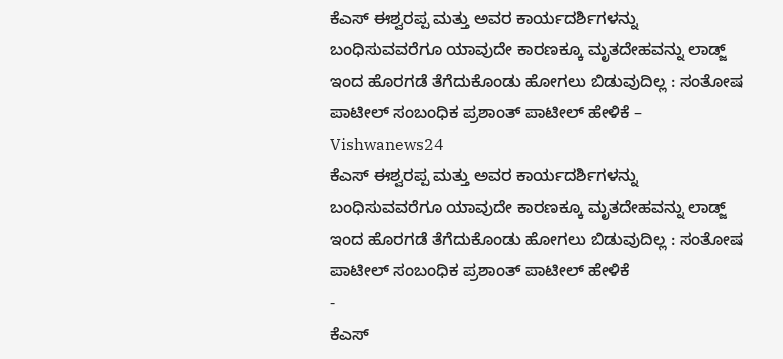ಕೆಎಸ್ ಈಶ್ವರಪ್ಪ ಮತ್ತು ಅವರ ಕಾರ್ಯದರ್ಶಿಗಳನ್ನು ಬಂಧಿಸುವವರೆಗೂ ಯಾವುದೇ ಕಾರಣಕ್ಕೂ ಮೃತದೇಹವನ್ನು ಲಾಡ್ಜ್ ಇಂದ ಹೊರಗಡೆ ತೆಗೆದುಕೊಂಡು ಹೋಗಲು ಬಿಡುವುದಿಲ್ಲ : ಸಂತೋಷ ಪಾಟೀಲ್ ಸಂಬಂಧಿಕ ಪ್ರಶಾಂತ್ ಪಾಟೀಲ್ ಹೇಳಿಕೆ – Vishwanews24
ಕೆಎಸ್ ಈಶ್ವರಪ್ಪ ಮತ್ತು ಅವರ ಕಾರ್ಯದರ್ಶಿಗಳನ್ನು ಬಂಧಿಸುವವರೆಗೂ ಯಾವುದೇ ಕಾರಣಕ್ಕೂ ಮೃತದೇಹವನ್ನು ಲಾಡ್ಜ್ ಇಂದ ಹೊರಗಡೆ ತೆಗೆದುಕೊಂಡು ಹೋಗಲು ಬಿಡುವುದಿಲ್ಲ : ಸಂತೋಷ ಪಾಟೀಲ್ ಸಂಬಂಧಿಕ ಪ್ರಶಾಂತ್ ಪಾಟೀಲ್ ಹೇಳಿಕೆ
-
ಕೆಎಸ್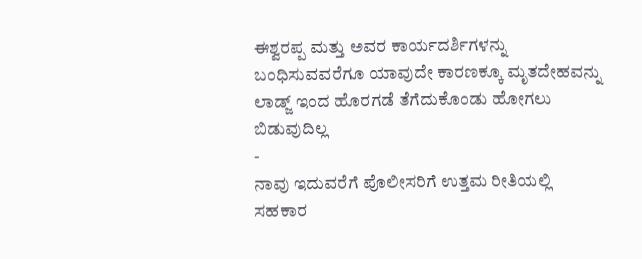ಈಶ್ವರಪ್ಪ ಮತ್ತು ಅವರ ಕಾರ್ಯದರ್ಶಿಗಳನ್ನು ಬಂಧಿಸುವವರೆಗೂ ಯಾವುದೇ ಕಾರಣಕ್ಕೂ ಮೃತದೇಹವನ್ನು ಲಾಡ್ಜ್ ಇಂದ ಹೊರಗಡೆ ತೆಗೆದುಕೊಂಡು ಹೋಗಲು ಬಿಡುವುದಿಲ್ಲ
-
ನಾವು ಇದುವರೆಗೆ ಪೊಲೀಸರಿಗೆ ಉತ್ತಮ ರೀತಿಯಲ್ಲಿ ಸಹಕಾರ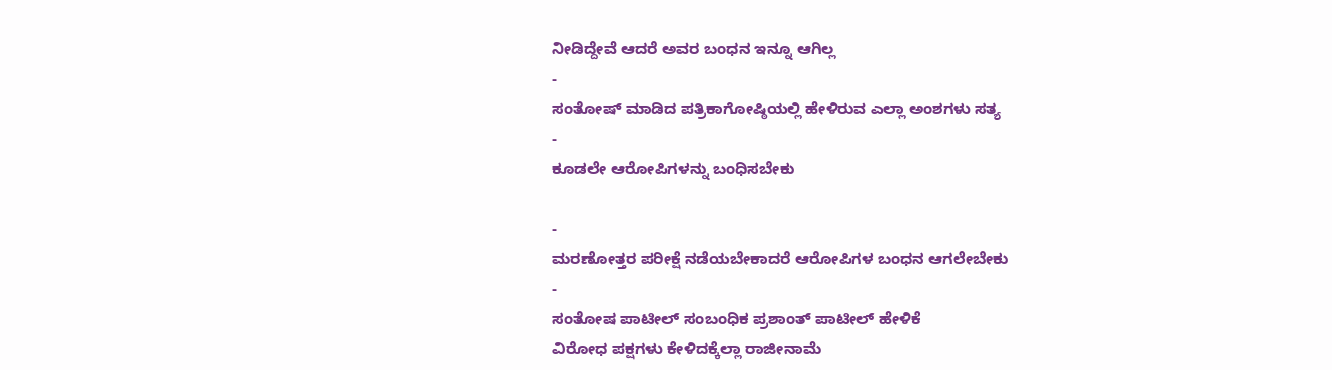ನೀಡಿದ್ದೇವೆ ಆದರೆ ಅವರ ಬಂಧನ ಇನ್ನೂ ಆಗಿಲ್ಲ
-
ಸಂತೋಷ್ ಮಾಡಿದ ಪತ್ರಿಕಾಗೋಷ್ಠಿಯಲ್ಲಿ ಹೇಳಿರುವ ಎಲ್ಲಾ ಅಂಶಗಳು ಸತ್ಯ
-
ಕೂಡಲೇ ಆರೋಪಿಗಳನ್ನು ಬಂಧಿಸಬೇಕು

-
ಮರಣೋತ್ತರ ಪರೀಕ್ಷೆ ನಡೆಯಬೇಕಾದರೆ ಆರೋಪಿಗಳ ಬಂಧನ ಆಗಲೇಬೇಕು
-
ಸಂತೋಷ ಪಾಟೀಲ್ ಸಂಬಂಧಿಕ ಪ್ರಶಾಂತ್ ಪಾಟೀಲ್ ಹೇಳಿಕೆ
ವಿರೋಧ ಪಕ್ಷಗಳು ಕೇಳಿದಕ್ಕೆಲ್ಲಾ ರಾಜೀನಾಮೆ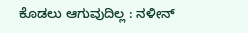ಕೊಡಲು ಆಗುವುದಿಲ್ಲ : ನಳೀನ್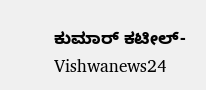ಕುಮಾರ್ ಕಟೀಲ್- Vishwanews24